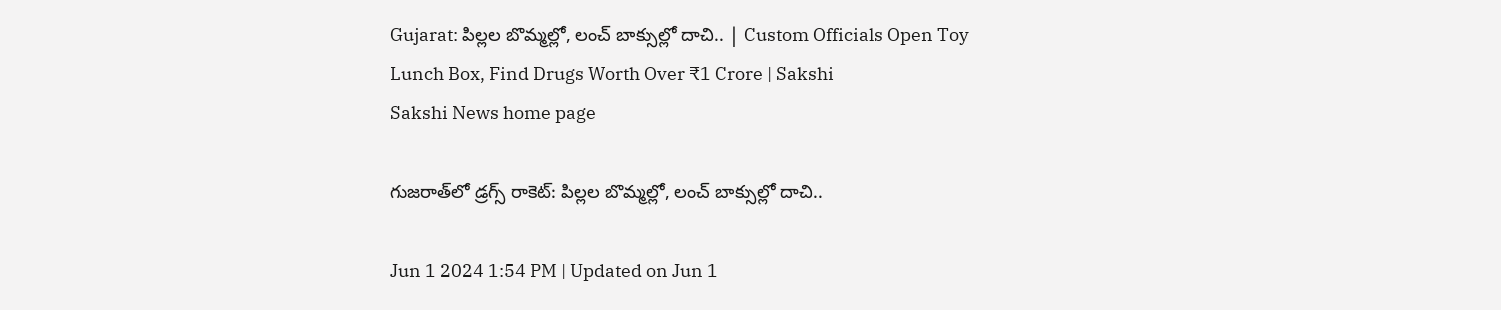Gujarat: పిల్లల బొమ్మల్లో, లంచ్‌ బాక్సుల్లో దాచి.. | Custom Officials Open Toy Lunch Box, Find Drugs Worth Over ₹1 Crore | Sakshi
Sakshi News home page

గుజరాత్‌లో డ్రగ్స్‌ రాకెట్‌: పిల్లల బొమ్మల్లో, లంచ్‌ బాక్సుల్లో దాచి..

Jun 1 2024 1:54 PM | Updated on Jun 1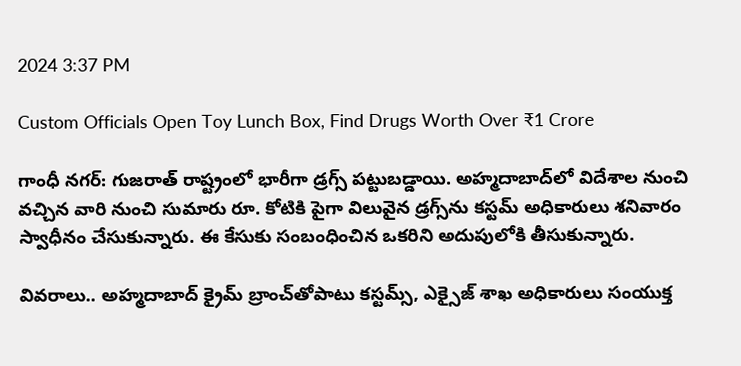2024 3:37 PM

Custom Officials Open Toy Lunch Box, Find Drugs Worth Over ₹1 Crore

గాంధీ నగర్‌: గుజరాత్‌ రాష్ట్రంలో భారీగా డ్రగ్స్‌ పట్టుబడ్డాయి. అహ్మదాబాద్‌లో విదేశాల నుంచి వచ్చిన వారి నుంచి సుమారు రూ. కోటికి పైగా విలువైన డ్రగ్స్‌ను కస్టమ్‌ అధికారులు శనివారం స్వాధీనం చేసుకున్నారు. ఈ కేసుకు సంబంధించిన ఒకరిని అదుపులోకి తీసుకున్నారు.

వివరాలు.. అహ్మదాబాద్‌ క్రైమ్‌ బ్రాంచ్‌తోపాటు కస్టమ్స్, ఎక్సైజ్‌ శాఖ అధికారులు సంయుక్త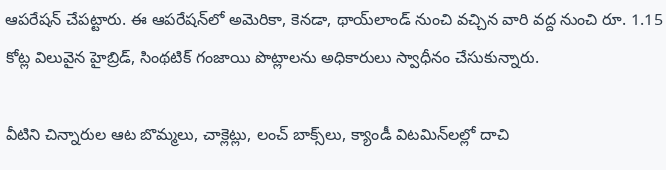ఆపరేషన్‌ చేపట్టారు. ఈ ఆపరేషన్‌లో అమెరికా, కెనడా, థాయ్‌లాండ్‌ నుంచి వచ్చిన వారి వద్ద నుంచి రూ. 1.15 కోట్ల విలువైన హైబ్రిడ్‌, సింథటిక్‌ గంజాయి పొట్లాలను అధికారులు స్వాధీనం చేసుకున్నారు.

వీటిని చిన్నారుల ఆట బొమ్మలు, చాక్లెట్లు, లంచ్‌ బాక్స్‌లు, క్యాండీ విటమిన్‌లల్లో దాచి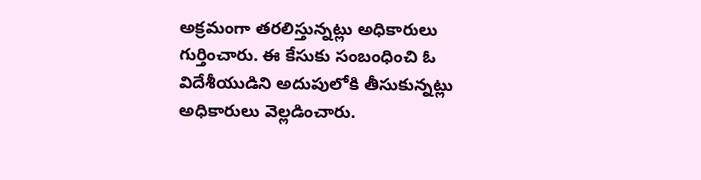అక్రమంగా తరలిస్తున్నట్లు అధికారులు గుర్తించారు. ఈ కేసుకు సంబంధించి ఓ విదేశీయుడిని అదుపులోకి తీసుకున్నట్లు అధికారులు వెల్లడించారు.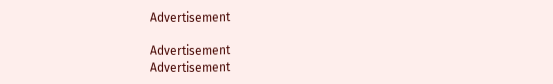Advertisement

Advertisement
Advertisement